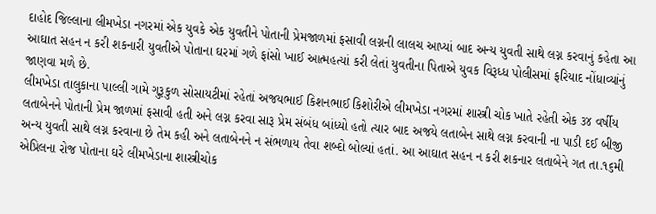દાહોદ જિલ્લાના લીમખેડા નગરમાં એક યુવકે એક યુવતીને પોતાની પ્રેમજાળમાં ફસાવી લગ્નની લાલચ આપ્યાં બાદ અન્ય યુવતી સાથે લગ્ન કરવાનું કહેતા આ આઘાત સહન ન કરી શકનારી યુવતીએ પોતાના ઘરમાં ગળે ફાંસો ખાઈ આત્મહત્યાં કરી લેતાં યુવતીના પિતાએ યુવક વિરૂધ્ધ પોલીસમાં ફરિયાદ નોંધાવ્યાંનું જાણવા મળે છે.
લીમખેડા તાલુકાના પાલ્લી ગામે ગુરૂકુળ સોસાયટીમાં રહેતાં અજયભાઈ કિશનભાઈ કિશોરીએ લીમખેડા નગરમાં શાસ્ત્રી ચોક ખાતે રહેતી એક ૩૪ વર્ષીય લતાબેનને પોતાની પ્રેમ જાળમાં ફસાવી હતી અને લગ્ન કરવા સારૂ પ્રેમ સંબંધ બાંધ્યો હતો ત્યાર બાદ અજયે લતાબેન સાથે લગ્ન કરવાની ના પાડી દઈ બીજી અન્ય યુવતી સાથે લગ્ન કરવાના છે તેમ કહી અને લતાબેનને ન સંભળાય તેવા શબ્દો બોલ્યાં હતાં. આ આઘાત સહન ન કરી શકનાર લતાબેને ગત તા.૧૬મી એપ્રિલના રોજ પોતાના ઘરે લીમખેડાના શાસ્ત્રીચોક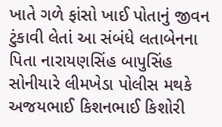ખાતે ગળે ફાંસો ખાઈ પોતાનું જીવન ટુંકાવી લેતાં આ સંબંધે લતાબેનના પિતા નારાયણસિંહ બાપુસિંહ સોનીયારે લીમખેડા પોલીસ મથકે અજયભાઈ કિશનભાઈ કિશોરી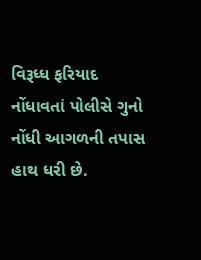વિરૂધ્ધ ફરિયાદ નોંધાવતાં પોલીસે ગુનો નોંધી આગળની તપાસ હાથ ધરી છે.